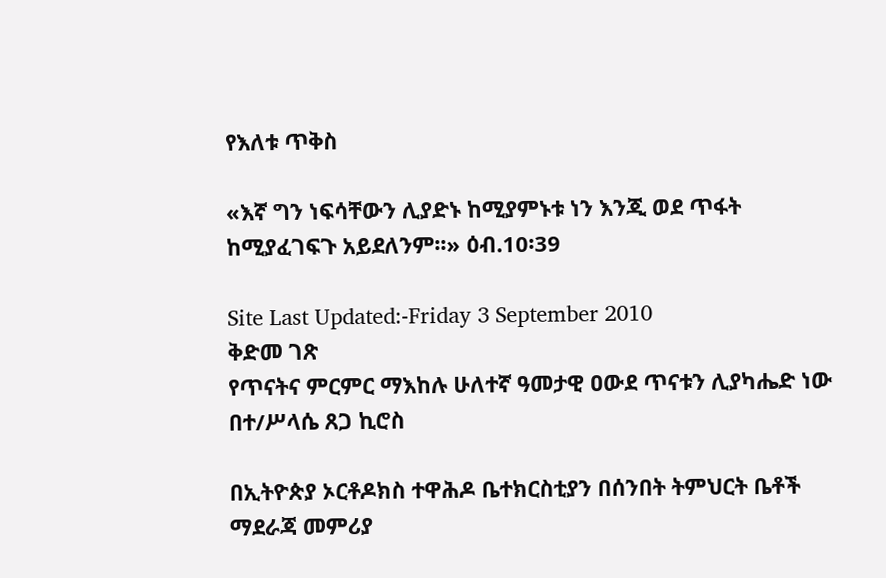የእለቱ ጥቅስ

«እኛ ግን ነፍሳቸውን ሊያድኑ ከሚያምኑቱ ነን እንጂ ወደ ጥፋት ከሚያፈገፍጉ አይደለንም፡፡» ዕብ.10፡39

Site Last Updated:-Friday 3 September 2010
ቅድመ ገጽ
የጥናትና ምርምር ማእከሉ ሁለተኛ ዓመታዊ ዐውደ ጥናቱን ሊያካሔድ ነው
በተ/ሥላሴ ጸጋ ኪሮስ

በኢትዮጵያ ኦርቶዶክስ ተዋሕዶ ቤተክርስቲያን በሰንበት ትምህርት ቤቶች ማደራጃ መምሪያ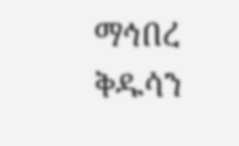ማኅበረ ቅዱሳን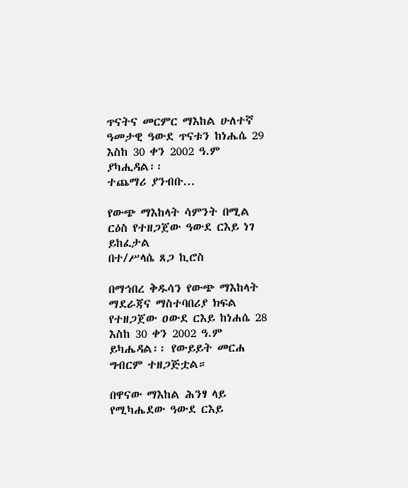ጥናትና መርምር ማእከል ሁለተኛ ዓመታዊ ዓውደ ጥናቱን ከነሔሴ 29 እስከ 30 ቀን 2002 ዓ.ም ያካሒዳል፡፡
ተጨማሪ ያንብቡ...

የውጭ ማእከላት ሳምንት በሚል ርዕስ የተዘጋጀው ዓውደ ርእይ ነገ ይከፈታል
በተ/ሥላሴ ጸጋ ኪሮስ

በማኅበረ ቅዱሳን የውጭ ማእከላት ማደራጃና ማስተባበሪያ ክፍል የተዘጋጀው ዐውደ ርእይ ከነሐሴ 28 እስከ 30 ቀን 2002 ዓ.ም ይካሔዳል፡፡ የውይይት መርሐ ግብርም ተዘጋጅቷል።

በዋናው ማእከል ሕንፃ ላይ የሚካሔደው ዓውደ ርእይ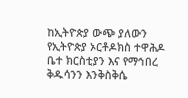ከኢትዮጵያ ውጭ ያለውን የኢትዮጵያ ኦርቶዶክስ ተዋሕዶ ቤተ ክርስቲያን እና የማኅበረ ቅዱሳንን እንቅስቅሴ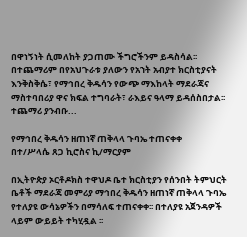በዋነኝነት ሲመለከት ያጋጠሙ ችግሮችንም ይዳስሳል፡፡ በተጨማሪም በየአህጉራቱ ያለውን የአኀት አብያተ ክርስቲያናት እንቅስቅሴ፣ የማኅበረ ቅዱሳን የውጭ ማእከላት ማደራጃና ማስተባበሪያ ዋና ክፍል ተግባራት፣ ራእይና ዓላማ ይዳሰስበታል፡፡
ተጨማሪ ያንብቡ...

የማኅበረ ቅዱሳን ዘጠነኛ ጠቅላላ ጉባኤ ተጠናቀቀ
በተ/ሥላሴ ጸጋ ኪሮስና ኪ/ማርያም

በኢትዮጵያ ኦርቶዶክስ ተዋህዶ ቤተ ክርስቲያን የሰንበት ትምህርት ቤቶች ማደራጃ መምሪያ ማኅበረ ቅዱሳን ዘጠነኛ ጠቅላላ ጉባኤ የተለያዩ ውሳኔዎችን በማሳለፍ ተጠናቀቀ፡፡ በተለያዩ አጀንዳዎች ላይም ውይይት ተካሂዷል ፡፡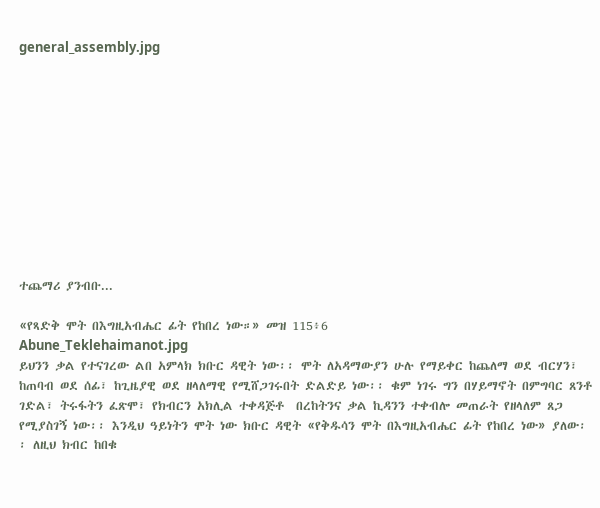general_assembly.jpg











ተጨማሪ ያንብቡ...

«የጻድቅ ሞት በእግዚአብሔር ፊት የከበረ ነው።» መዝ 115፥6
Abune_Teklehaimanot.jpg
ይህንን ቃል የተናገረው ልበ አምላክ ክቡር ዳዊት ነው፡፡ ሞት ለአዳማውያን ሁሉ የማይቀር ከጨለማ ወደ ብርሃን፣ ከጠባብ ወደ ሰፊ፣ ከጊዜያዊ ወደ ዘላለማዊ የሚሸጋገሩበት ድልድይ ነው፡፡ ቁም ነገሩ ግን በሃይማኖት በምግባር ጸንቶ ገድል፣ ትሩፋትን ፈጽሞ፣ የክብርን አክሊል ተቀዳጅቶ  በረከትንና ቃል ኪዳንን ተቀብሎ መጠራት የዘላለም ጸጋ የሚያስገኝ ነው፡፡ እንዲህ ዓይነትን ሞት ነው ክቡር ዳዊት «የቅዱሳን ሞት በእግዚአብሔር ፊት የከበረ ነው» ያለው፡፡ ለዚህ ክብር ከበቁ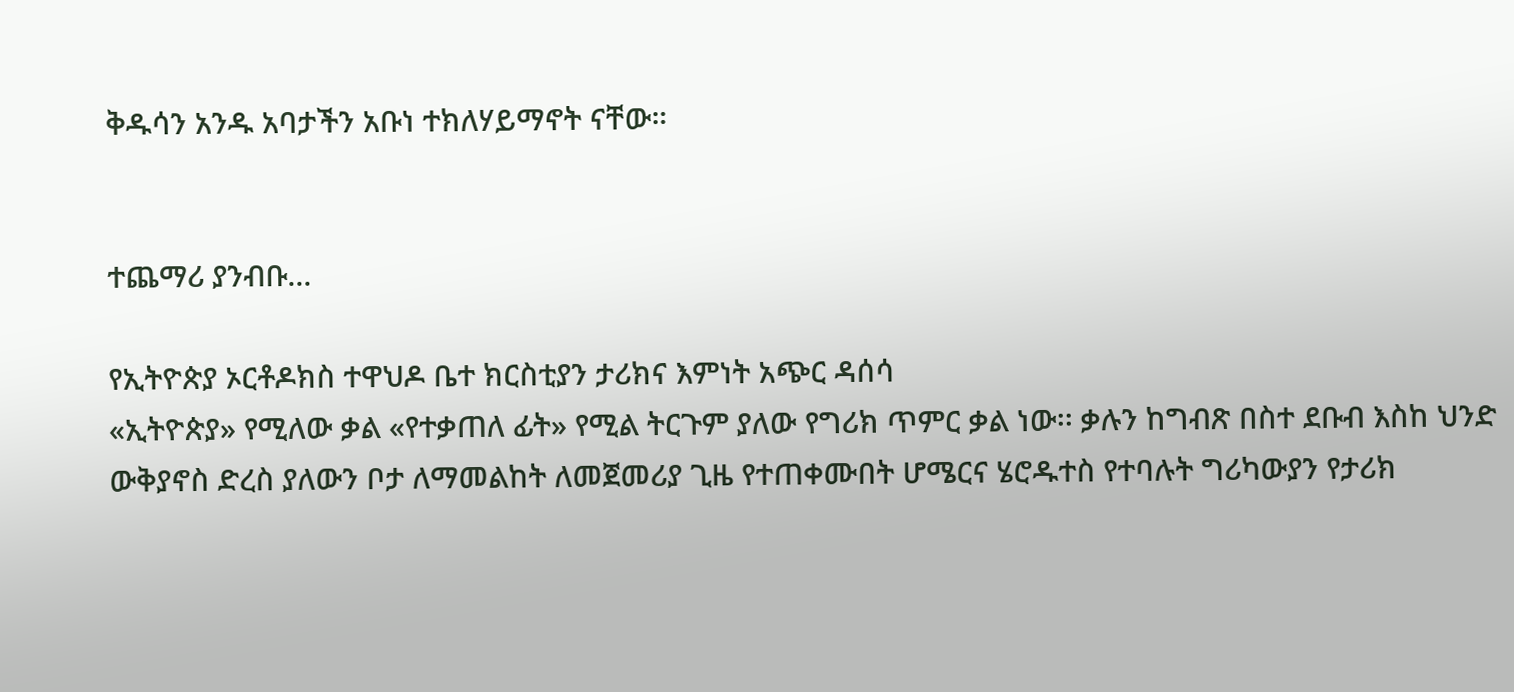ቅዱሳን አንዱ አባታችን አቡነ ተክለሃይማኖት ናቸው።


ተጨማሪ ያንብቡ...

የኢትዮጵያ ኦርቶዶክስ ተዋህዶ ቤተ ክርስቲያን ታሪክና እምነት አጭር ዳሰሳ
«ኢትዮጵያ» የሚለው ቃል «የተቃጠለ ፊት» የሚል ትርጉም ያለው የግሪክ ጥምር ቃል ነው፡፡ ቃሉን ከግብጽ በስተ ደቡብ እስከ ህንድ ውቅያኖስ ድረስ ያለውን ቦታ ለማመልከት ለመጀመሪያ ጊዜ የተጠቀሙበት ሆሜርና ሄሮዱተስ የተባሉት ግሪካውያን የታሪክ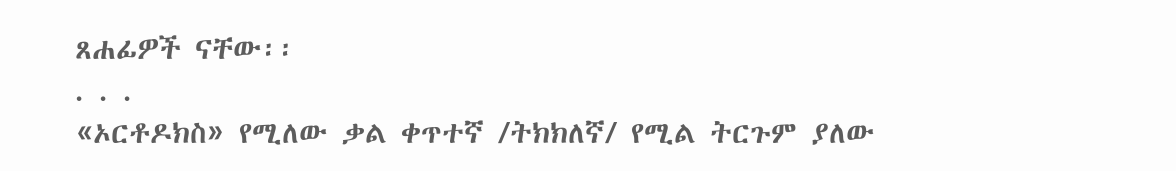ጸሐፊዎች ናቸው፡፡
. . .
«ኦርቶዶክስ» የሚለው ቃል ቀጥተኛ /ትክክለኛ/ የሚል ትርጉም ያለው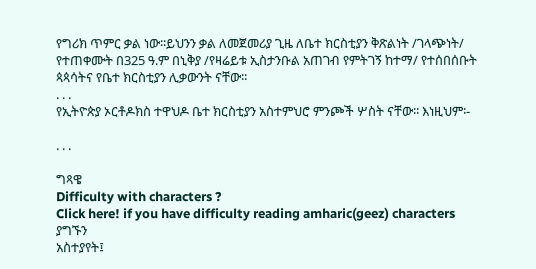የግሪክ ጥምር ቃል ነው፡፡ይህንን ቃል ለመጀመሪያ ጊዜ ለቤተ ክርስቲያን ቅጽልነት /ገላጭነት/ የተጠቀሙት በ325 ዓ.ም በኒቅያ /የዛሬይቱ ኢስታንቡል አጠገብ የምትገኝ ከተማ/ የተሰበሰቡት ጳጳሳትና የቤተ ክርስቲያን ሊቃውንት ናቸው፡፡
. . .
የኢትዮጵያ ኦርቶዶክስ ተዋህዶ ቤተ ክርስቲያን አስተምህሮ ምንጮች ሦስት ናቸው፡፡ እነዚህም፡-

. . .

ግጻዌ
Difficulty with characters ?
Click here! if you have difficulty reading amharic(geez) characters
ያግኙን
አስተያየት፤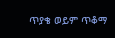ጥያቄ ወይም ጥቆማ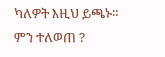ካለዎት እዚህ ይጫኑ።
ምን ተለወጠ ?